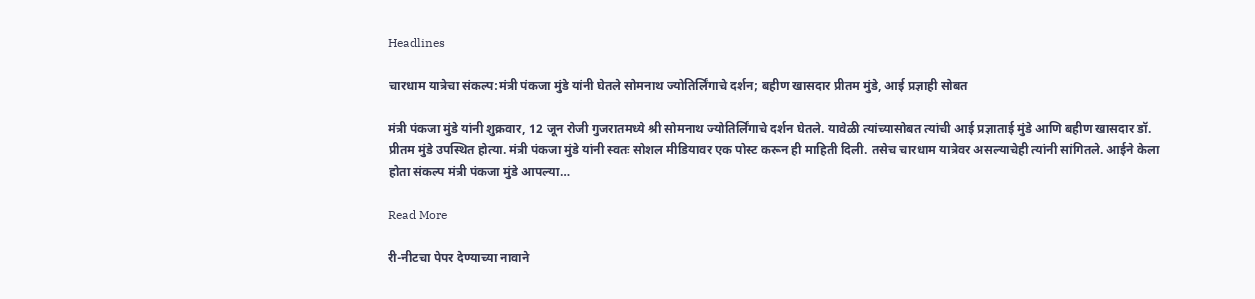Headlines

चारधाम यात्रेचा संकल्प:मंत्री पंकजा मुंडे यांनी घेतले सोमनाथ ज्योतिर्लिंगाचे दर्शन; बहीण खासदार प्रीतम मुंडे, आई प्रज्ञाही सोबत

मंत्री पंकजा मुंडे यांनी शुक्रवार, 12 जून रोजी गुजरातमध्ये श्री सोमनाथ ज्योतिर्लिंगाचे दर्शन घेतले. यावेळी त्यांच्यासोबत त्यांची आई प्रज्ञाताई मुंडे आणि बहीण खासदार डॉ. प्रीतम मुंडे उपस्थित होत्या. मंत्री पंकजा मुंडे यांनी स्वतः सोशल मीडियावर एक पोस्ट करून ही माहिती दिली. तसेच चारधाम यात्रेवर असल्याचेही त्यांनी सांगितले. आईने केला होता संकल्प मंत्री पंकजा मुंडे आपल्या…

Read More

री-नीटचा पेपर देण्याच्या नावाने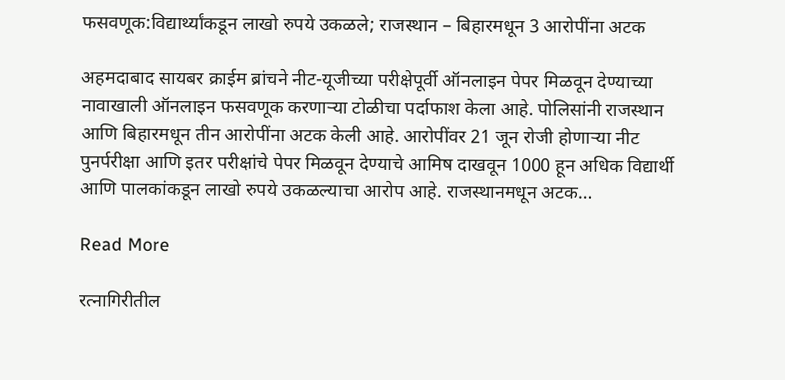फसवणूक:विद्यार्थ्यांकडून लाखो रुपये उकळले; राजस्थान – बिहारमधून 3 आरोपींना अटक

अहमदाबाद सायबर क्राईम ब्रांचने नीट-यूजीच्या परीक्षेपूर्वी ऑनलाइन पेपर मिळवून देण्याच्या नावाखाली ऑनलाइन फसवणूक करणाऱ्या टोळीचा पर्दाफाश केला आहे. पोलिसांनी राजस्थान आणि बिहारमधून तीन आरोपींना अटक केली आहे. आरोपींवर 21 जून रोजी होणाऱ्या नीट पुनर्परीक्षा आणि इतर परीक्षांचे पेपर मिळवून देण्याचे आमिष दाखवून 1000 हून अधिक विद्यार्थी आणि पालकांकडून लाखो रुपये उकळल्याचा आरोप आहे. राजस्थानमधून अटक…

Read More

रत्नागिरीतील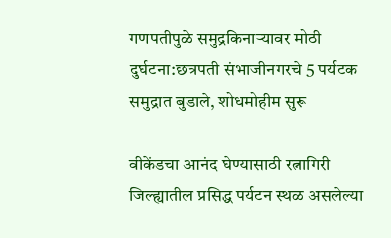गणपतीपुळे समुद्रकिनाऱ्यावर मोठी दुर्घटना:छत्रपती संभाजीनगरचे 5 पर्यटक समुद्रात बुडाले, शोधमोहीम सुरू

वीकेंडचा आनंद घेण्यासाठी रत्नागिरी जिल्ह्यातील प्रसिद्ध पर्यटन स्थळ असलेल्या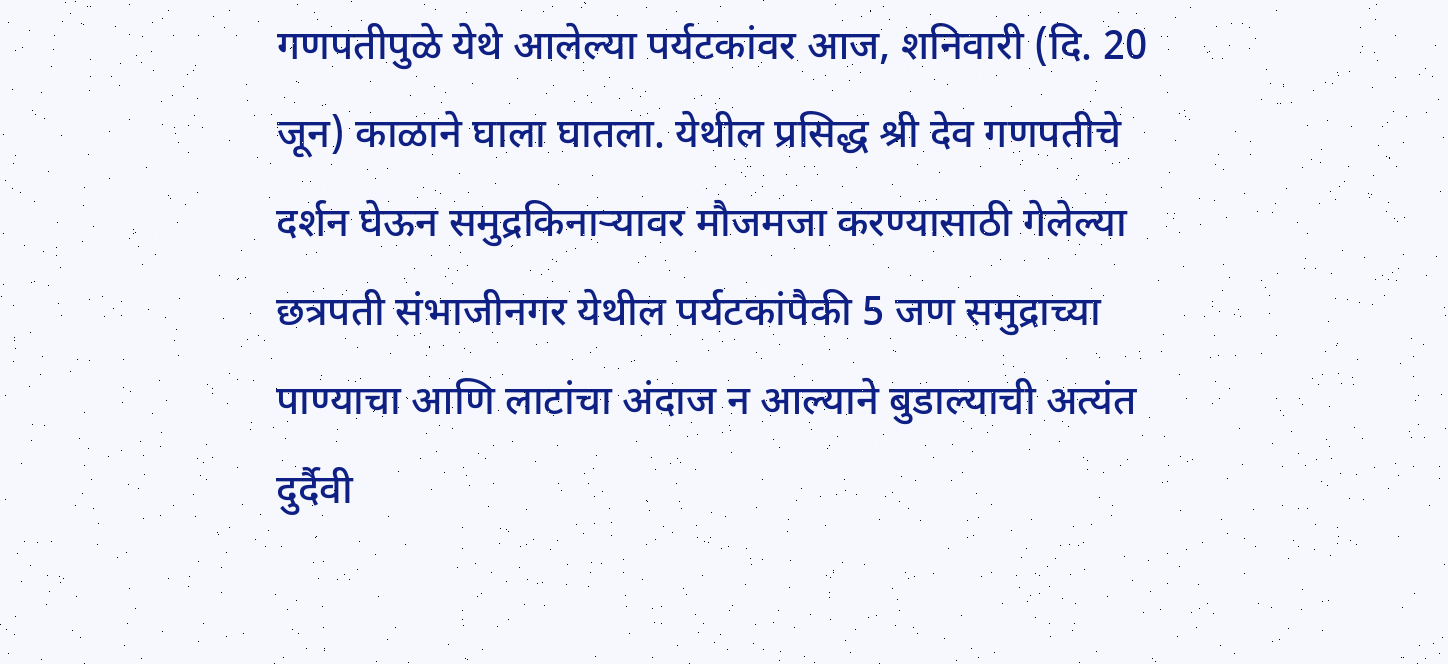गणपतीपुळे येथे आलेल्या पर्यटकांवर आज, शनिवारी (दि. 20 जून) काळाने घाला घातला. येथील प्रसिद्ध श्री देव गणपतीचे दर्शन घेऊन समुद्रकिनाऱ्यावर मौजमजा करण्यासाठी गेलेल्या छत्रपती संभाजीनगर येथील पर्यटकांपैकी 5 जण समुद्राच्या पाण्याचा आणि लाटांचा अंदाज न आल्याने बुडाल्याची अत्यंत दुर्दैवी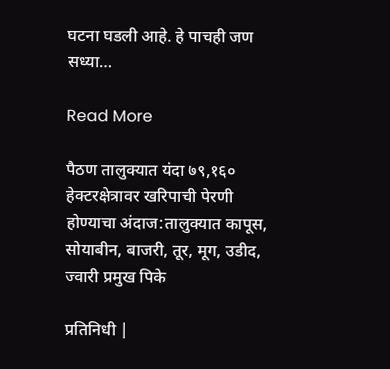घटना घडली आहे. हे पाचही जण सध्या…

Read More

पैठण तालुक्यात यंदा ७९,१६० हेक्टरक्षेत्रावर खरिपाची पेरणी होण्याचा अंदाज:तालुक्यात कापूस, सोयाबीन, बाजरी, तूर, मूग, उडीद, ज्वारी प्रमुख पिके

प्रतिनिधी |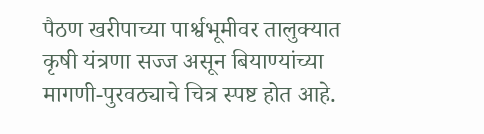पैठण खरीपाच्या पार्श्वभूमीवर तालुक्यात कृषी यंत्रणा सज्ज असून बियाण्यांच्या मागणी-पुरवठ्याचे चित्र स्पष्ट होत आहे.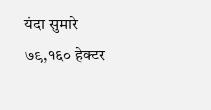यंदा सुमारे ७९,१६० हेक्टर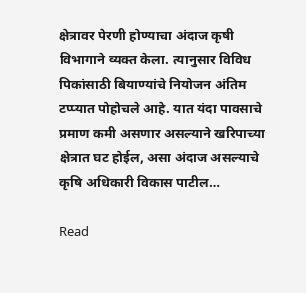क्षेत्रावर पेरणी होण्याचा अंदाज कृषी विभागाने व्यक्त केला. त्यानुसार विविध पिकांसाठी बियाण्यांचे नियोजन अंतिम टप्प्यात पोहोचले आहे. यात यंदा पावसाचे प्रमाण कमी असणार असल्याने खरिपाच्या क्षेत्रात घट होईल, असा अंदाज असल्याचे कृषि अधिकारी विकास पाटील…

Read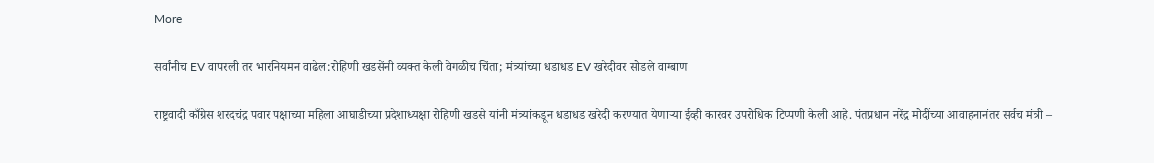More

सर्वांनीच EV वापरली तर भारनियमन वाढेल:रोहिणी खडसेंनी व्यक्त केली वेगळीच चिंता; मंत्र्यांच्या धडाधड EV खरेदीवर सोडले वाग्बाण

राष्ट्रवादी काँग्रेस शरदचंद्र पवार पक्षाच्या महिला आघाडीच्या प्रदेशाध्यक्षा रोहिणी खडसे यांनी मंत्र्यांकडून धडाधड खरेदी करण्यात येणाऱ्या ईव्ही कारवर उपरोधिक टिप्पणी केली आहे. पंतप्रधान नरेंद्र मोदींच्या आवाहनानंतर सर्वच मंत्री –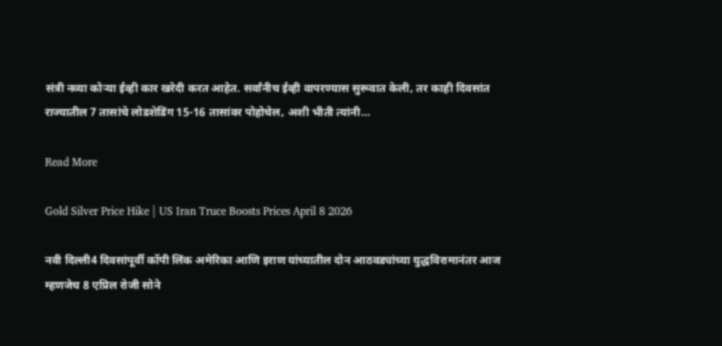संत्री नव्या कोऱ्या ईव्ही कार खरेदी करत आहेत. सर्वांनीच ईव्ही वापरण्यास सुरूवात केली, तर काही दिवसांत राज्यातील 7 तासांचे लोडशेडिंग 15-16 तासांवर पोहोचेल, अशी भीती त्यांनी…

Read More

Gold Silver Price Hike | US Iran Truce Boosts Prices April 8 2026

नवी दिल्ली4 दिवसांपूर्वी कॉपी लिंक अमेरिका आणि इराण यांच्यातील दोन आठवड्यांच्या युद्धविरामानंतर आज म्हणजेच 8 एप्रिल रोजी सोने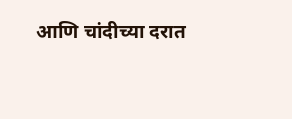आणि चांदीच्या दरात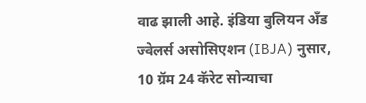वाढ झाली आहे. इंडिया बुलियन अँड ज्वेलर्स असोसिएशन (IBJA) नुसार, 10 ग्रॅम 24 कॅरेट सोन्याचा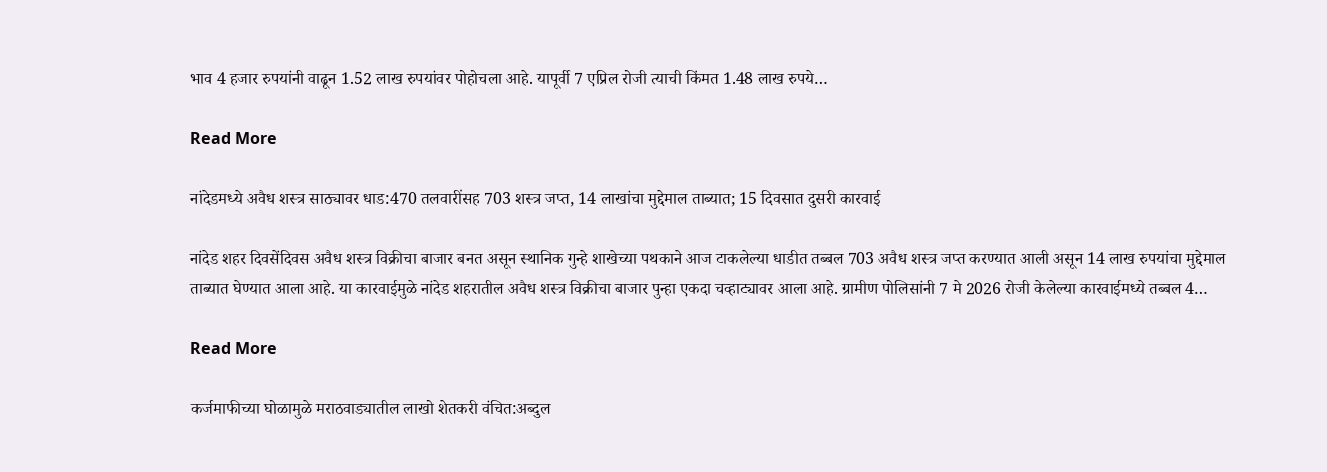भाव 4 हजार रुपयांनी वाढून 1.52 लाख रुपयांवर पोहोचला आहे. यापूर्वी 7 एप्रिल रोजी त्याची किंमत 1.48 लाख रुपये…

Read More

नांदेडमध्ये अवैध शस्त्र साठ्यावर धाड:470 तलवारींसह 703 शस्त्र जप्त, 14 लाखांचा मुद्देमाल ताब्यात; 15 दिवसात दुसरी कारवाई

नांदेड शहर दिवसेंदिवस अवैध शस्त्र विक्रीचा बाजार बनत असून स्थानिक गुन्हे शाखेच्या पथकाने आज टाकलेल्या धाडीत तब्बल 703 अवैध शस्त्र जप्त करण्यात आली असून 14 लाख रुपयांचा मुद्देमाल ताब्यात घेण्यात आला आहे. या कारवाईमुळे नांदेड शहरातील अवैध शस्त्र विक्रीचा बाजार पुन्हा एकदा चव्हाट्यावर आला आहे. ग्रामीण पोलिसांनी 7 मे 2026 रोजी केलेल्या कारवाईमध्ये तब्बल 4…

Read More

कर्जमाफीच्या घोळामुळे मराठवाड्यातील लाखो शेतकरी वंचित:अब्दुल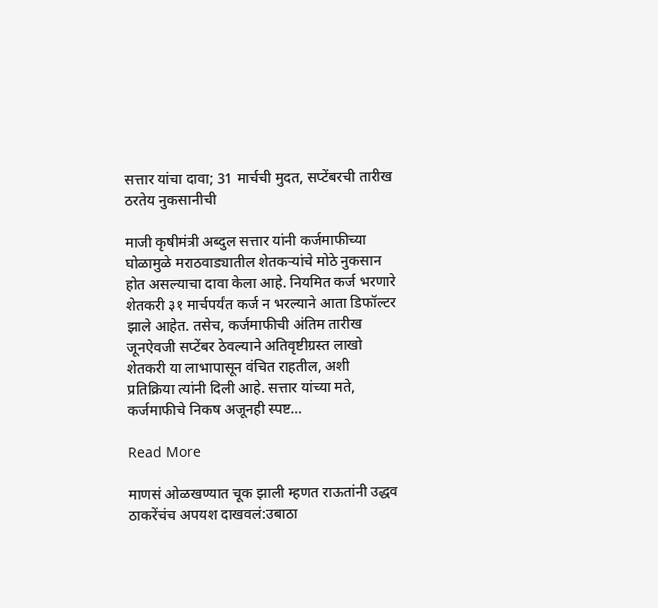सत्तार यांचा दावा; 31 मार्चची मुदत, सप्टेंबरची तारीख ठरतेय नुकसानीची

माजी कृषीमंत्री अब्दुल सत्तार यांनी कर्जमाफीच्या घोळामुळे मराठवाड्यातील शेतकऱ्यांचे मोठे नुकसान होत असल्याचा दावा केला आहे. नियमित कर्ज भरणारे शेतकरी ३१ मार्चपर्यंत कर्ज न भरल्याने आता डिफॉल्टर झाले आहेत. तसेच, कर्जमाफीची अंतिम तारीख जूनऐवजी सप्टेंबर ठेवल्याने अतिवृष्टीग्रस्त लाखो शेतकरी या लाभापासून वंचित राहतील, अशी प्रतिक्रिया त्यांनी दिली आहे. सत्तार यांच्या मते, कर्जमाफीचे निकष अजूनही स्पष्ट…

Read More

माणसं ओळखण्यात चूक झाली म्हणत राऊतांनी उद्धव ठाकरेंचंच अपयश दाखवलं:उबाठा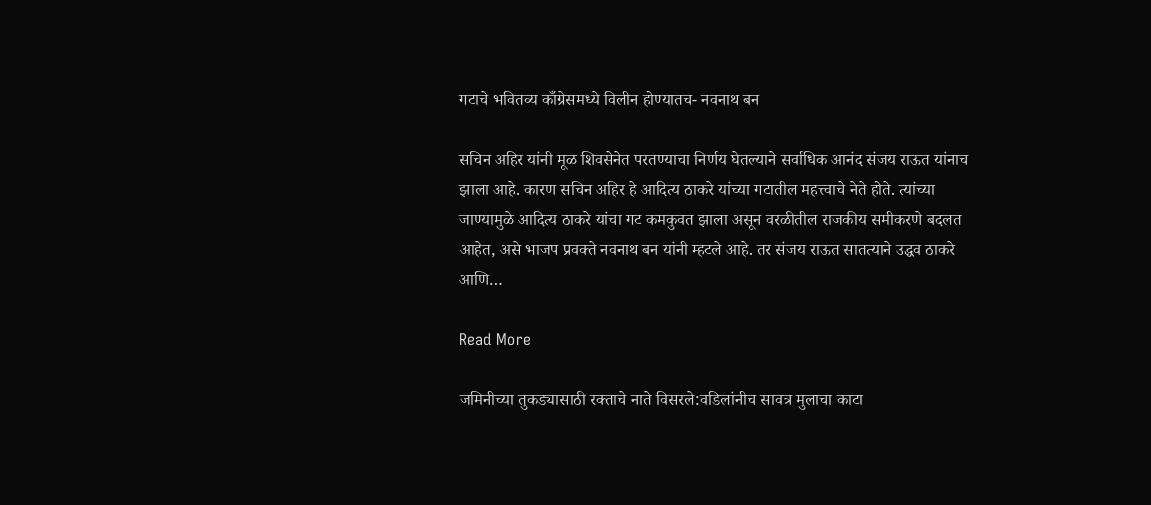गटाचे भवितव्य काँग्रेसमध्ये विलीन होण्यातच- नवनाथ बन

सचिन अहिर यांनी मूळ शिवसेनेत परतण्याचा निर्णय घेतल्याने सर्वाधिक आनंद संजय राऊत यांनाच झाला आहे. कारण सचिन अहिर हे आदित्य ठाकरे यांच्या गटातील महत्त्वाचे नेते होते. त्यांच्या जाण्यामुळे आदित्य ठाकरे यांचा गट कमकुवत झाला असून वरळीतील राजकीय समीकरणे बदलत आहेत, असे भाजप प्रवक्ते नवनाथ बन यांनी म्हटले आहे. तर संजय राऊत सातत्याने उद्धव ठाकरे आणि…

Read More

जमिनीच्या तुकड्यासाठी रक्ताचे नाते विसरले:वडिलांनीच सावत्र मुलाचा काटा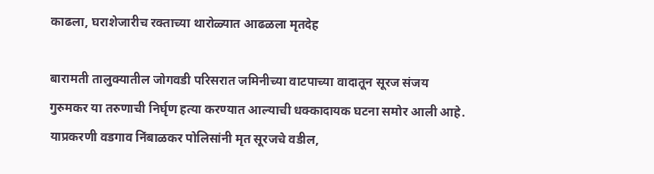काढला, घराशेजारीच रक्ताच्या थारोळ्यात आढळला मृतदेह

बारामती तालुक्यातील जोगवडी परिसरात जमिनीच्या वाटपाच्या वादातून सूरज संजय गुरुमकर या तरुणाची निर्घृण हत्या करण्यात आल्याची धक्कादायक घटना समोर आली आहे. याप्रकरणी वडगाव निंबाळकर पोलिसांनी मृत सूरजचे वडील,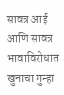सावत्र आई आणि सावत्र भावाविरोधात खुनाचा गुन्हा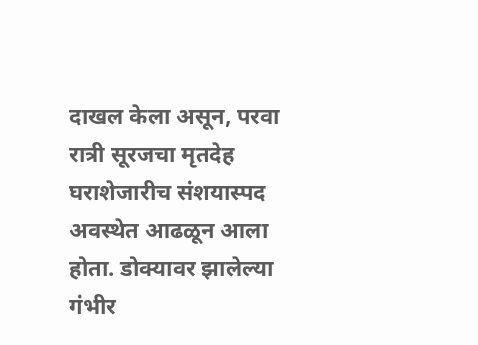दाखल केला असून, परवा रात्री सूरजचा मृतदेह घराशेजारीच संशयास्पद अवस्थेत आढळून आला होता. डोक्यावर झालेल्या गंभीर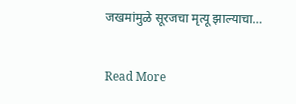जखमांमुळे सूरजचा मृत्यू झाल्याचा…

Read More